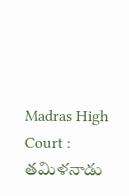Madras High Court : తమిళనాడు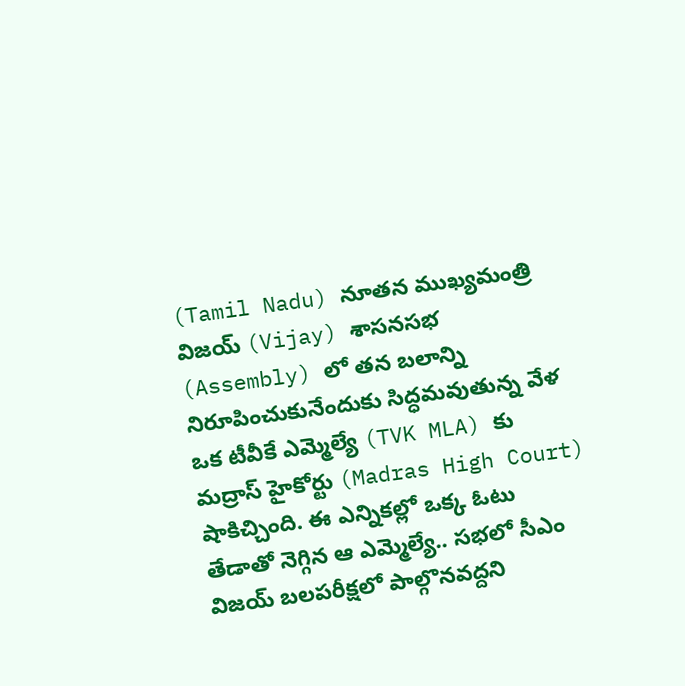(Tamil Nadu) నూతన ముఖ్యమంత్రి విజయ్ (Vijay) శాసనసభ (Assembly) లో తన బలాన్ని నిరూపించుకునేందుకు సిద్ధమవుతున్న వేళ ఒక టీవీకే ఎమ్మెల్యే (TVK MLA) కు మద్రాస్ హైకోర్టు (Madras High Court) షాకిచ్చింది. ఈ ఎన్నికల్లో ఒక్క ఓటు తేడాతో నెగ్గిన ఆ ఎమ్మెల్యే.. సభలో సీఎం విజయ్ బలపరీక్షలో పాల్గొనవద్దని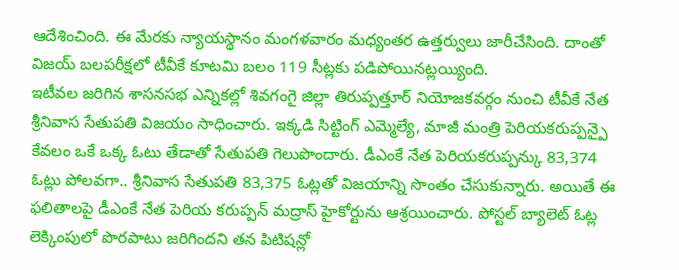ఆదేశించింది. ఈ మేరకు న్యాయస్థానం మంగళవారం మధ్యంతర ఉత్తర్వులు జారీచేసింది. దాంతో విజయ్ బలపరీక్షలో టీవీకే కూటమి బలం 119 సీట్లకు పడిపోయినట్లయ్యింది.
ఇటీవల జరిగిన శాసనసభ ఎన్నికల్లో శివగంగై జిల్లా తిరుప్పత్తూర్ నియోజకవర్గం నుంచి టీవీకే నేత శ్రీనివాస సేతుపతి విజయం సాధించారు. ఇక్కడి సిట్టింగ్ ఎమ్మెల్యే, మాజీ మంత్రి పెరియకరుప్పన్పై కేవలం ఒకే ఒక్క ఓటు తేడాతో సేతుపతి గెలుపొందారు. డీఎంకే నేత పెరియకరుప్పన్కు 83,374 ఓట్లు పోలవగా.. శ్రీనివాస సేతుపతి 83,375 ఓట్లతో విజయాన్ని సొంతం చేసుకున్నారు. అయితే ఈ ఫలితాలపై డీఎంకే నేత పెరియ కరుప్పన్ మద్రాస్ హైకోర్టును ఆశ్రయించారు. పోస్టల్ బ్యాలెట్ ఓట్ల లెక్కింపులో పొరపాటు జరిగిందని తన పిటిషన్లో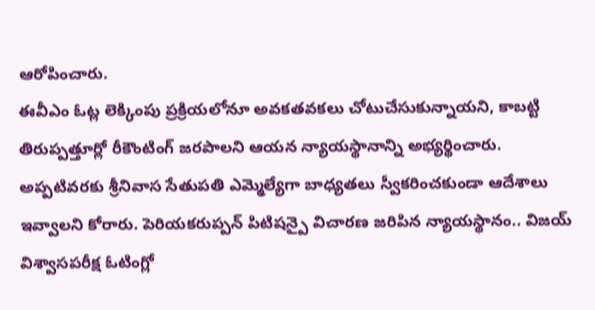ఆరోపించారు.
ఈవీఎం ఓట్ల లెక్కింపు ప్రక్రియలోనూ అవకతవకలు చోటుచేసుకున్నాయని, కాబట్టి తిరుప్పత్తూర్లో రీకౌంటింగ్ జరపాలని ఆయన న్యాయస్థానాన్ని అభ్యర్థించారు. అప్పటివరకు శ్రీనివాస సేతుపతి ఎమ్మెల్యేగా బాధ్యతలు స్వీకరించకుండా ఆదేశాలు ఇవ్వాలని కోరారు. పెరియకరుప్పన్ పిటిషన్పై విచారణ జరిపిన న్యాయస్థానం.. విజయ్ విశ్వాసపరీక్ష ఓటింగ్లో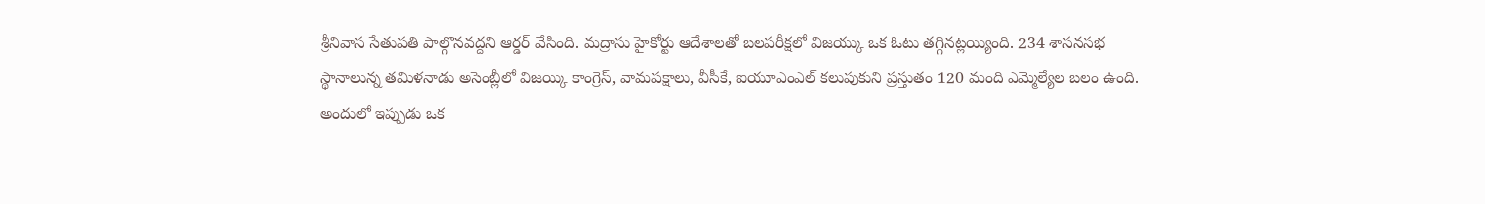శ్రీనివాస సేతుపతి పాల్గొనవద్దని ఆర్డర్ వేసింది. మద్రాసు హైకోర్టు ఆదేశాలతో బలపరీక్షలో విజయ్కు ఒక ఓటు తగ్గినట్లయ్యింది. 234 శాసనసభ స్థానాలున్న తమిళనాడు అసెంబ్లీలో విజయ్కి కాంగ్రెస్, వామపక్షాలు, వీసీకే, ఐయూఎంఎల్ కలుపుకుని ప్రస్తుతం 120 మంది ఎమ్మెల్యేల బలం ఉంది.
అందులో ఇప్పుడు ఒక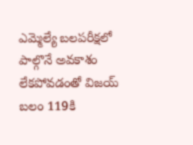ఎమ్మెల్యే బలపరీక్షలో పాల్గొనే అవకాశం లేకపోవడంతో విజయ్ బలం 119కి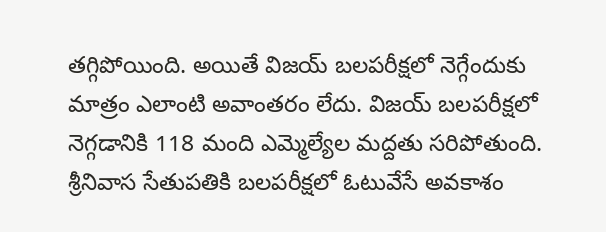తగ్గిపోయింది. అయితే విజయ్ బలపరీక్షలో నెగ్గేందుకు మాత్రం ఎలాంటి అవాంతరం లేదు. విజయ్ బలపరీక్షలో నెగ్గడానికి 118 మంది ఎమ్మెల్యేల మద్దతు సరిపోతుంది. శ్రీనివాస సేతుపతికి బలపరీక్షలో ఓటువేసే అవకాశం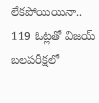లేకపోయియినా.. 119 ఓట్లతో విజయ్ బలపరీక్షలో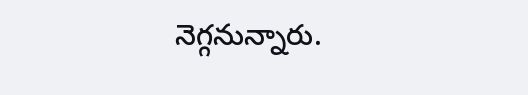నెగ్గనున్నారు.